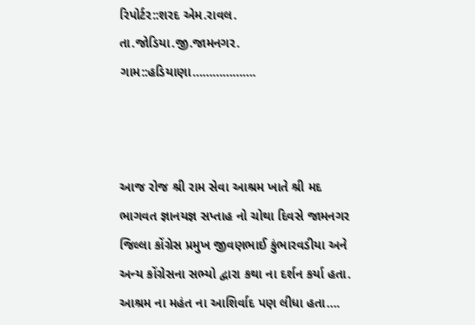રિપોર્ટર::શરદ એમ.રાવલ.
તા.જોડિયા.જી.જામનગર.
ગામ::હડિયાણા……………….



આજ રોજ શ્રી રામ સેવા આશ્રમ ખાતે શ્રી મદ ભાગવત જ્ઞાનયજ્ઞ સપ્તાહ નો ચોથા દિવસે જામનગર જિલ્લા કોંગ્રેસ પ્રમુખ જીવણભાઈ કુંભારવડીયા અને અન્ય કોંગ્રેસના સભ્યો દ્વારા કથા ના દર્શન કર્યા હતા. આશ્રમ ના મહંત ના આશિર્વાદ પણ લીધા હતા….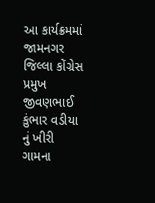આ કાર્યક્રમમાં જામનગર જિલ્લા કોંગ્રેસ પ્રમુખ જીવણભાઈ કુંભાર વડીયા નું ખીરી ગામના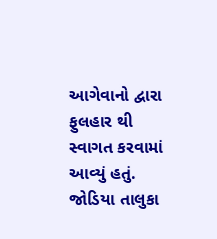આગેવાનો દ્વારા ફુલહાર થી સ્વાગત કરવામાં આવ્યું હતું. જોડિયા તાલુકા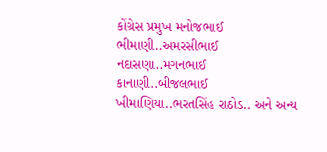કોંગ્રેસ પ્રમુખ મનોજભાઈ ભીમાણી..અમરસીભાઈ નદાસણા..મગનભાઈ કાનાણી..બીજલભાઈ ખીમાણિયા..ભરતસિંહ રાઠોડ.. અને અન્ય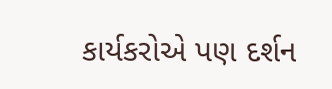કાર્યકરોએ પણ દર્શન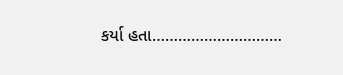કર્યા હતા…………………………